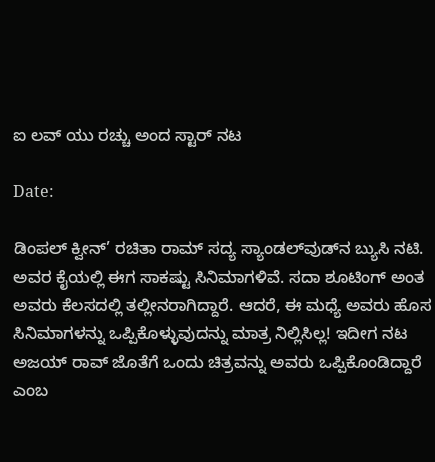ಐ ಲವ್ ಯು ರಚ್ಚು ಅಂದ ಸ್ಟಾರ್ ನಟ

Date:

ಡಿಂಪಲ್‌ ಕ್ವೀನ್‌’ ರಚಿತಾ ರಾಮ್ ಸದ್ಯ ಸ್ಯಾಂಡಲ್‌ವುಡ್‌ನ ಬ್ಯುಸಿ ನಟಿ. ಅವರ ಕೈಯಲ್ಲಿ ಈಗ ಸಾಕಷ್ಟು ಸಿನಿಮಾಗಳಿವೆ. ಸದಾ ಶೂಟಿಂಗ್ ಅಂತ ಅವರು ಕೆಲಸದಲ್ಲಿ ತಲ್ಲೀನರಾಗಿದ್ದಾರೆ. ಆದರೆ, ಈ ಮಧ್ಯೆ ಅವರು ಹೊಸ ಸಿನಿಮಾಗಳನ್ನು ಒಪ್ಪಿಕೊಳ್ಳುವುದನ್ನು ಮಾತ್ರ ನಿಲ್ಲಿಸಿಲ್ಲ! ಇದೀಗ ನಟ ಅಜಯ್ ರಾವ್ ಜೊತೆಗೆ ಒಂದು ಚಿತ್ರವನ್ನು ಅವರು ಒಪ್ಪಿಕೊಂಡಿದ್ದಾರೆ ಎಂಬ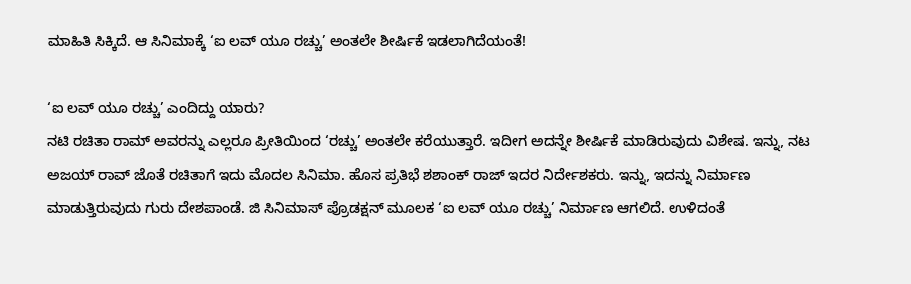ಮಾಹಿತಿ ಸಿಕ್ಕಿದೆ. ಆ ಸಿನಿಮಾಕ್ಕೆ ‘ಐ ಲವ್ ಯೂ ರಚ್ಚು’ ಅಂತಲೇ ಶೀರ್ಷಿಕೆ ಇಡಲಾಗಿದೆಯಂತೆ!

‘ಐ ಲವ್ ಯೂ ರಚ್ಚು’ ಎಂದಿದ್ದು ಯಾರು?
ನಟಿ ರಚಿತಾ ರಾಮ್‌ ಅವರನ್ನು ಎಲ್ಲರೂ ಪ್ರೀತಿಯಿಂದ ‘ರಚ್ಚು’ ಅಂತಲೇ ಕರೆಯುತ್ತಾರೆ. ಇದೀಗ ಅದನ್ನೇ ಶೀರ್ಷಿಕೆ ಮಾಡಿರುವುದು ವಿಶೇಷ. ಇನ್ನು, ನಟ ಅಜಯ್‌ ರಾವ್‌ ಜೊತೆ ರಚಿತಾಗೆ ಇದು ಮೊದಲ ಸಿನಿಮಾ. ಹೊಸ ಪ್ರತಿಭೆ ಶಶಾಂಕ್ ರಾಜ್ ಇದರ ನಿರ್ದೇಶಕರು. ಇನ್ನು, ಇದನ್ನು ನಿರ್ಮಾಣ ಮಾಡುತ್ತಿರುವುದು ಗುರು ದೇಶಪಾಂಡೆ. ಜಿ ಸಿನಿಮಾಸ್ ಪ್ರೊಡಕ್ಷನ್‌ ಮೂಲಕ ‘ಐ ಲವ್ ಯೂ ರಚ್ಚು’ ನಿರ್ಮಾಣ ಆಗಲಿದೆ. ಉಳಿದಂತೆ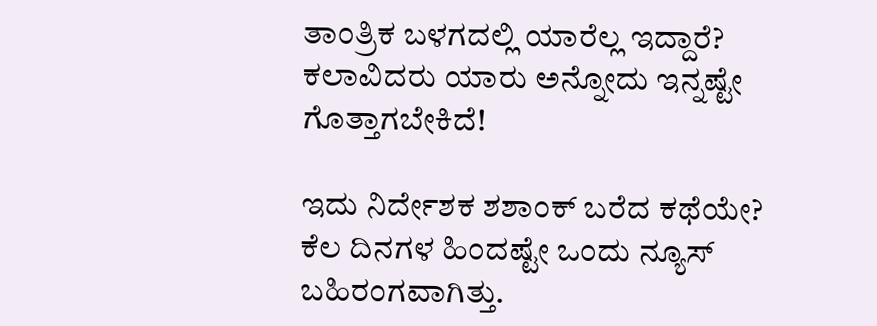ತಾಂತ್ರಿಕ ಬಳಗದಲ್ಲಿ ಯಾರೆಲ್ಲ ಇದ್ದಾರೆ? ಕಲಾವಿದರು ಯಾರು ಅನ್ನೋದು ಇನ್ನಷ್ಟೇ ಗೊತ್ತಾಗಬೇಕಿದೆ!

ಇದು ನಿರ್ದೇಶಕ ಶಶಾಂಕ್ ಬರೆದ ಕಥೆಯೇ?
ಕೆಲ ದಿನಗಳ ಹಿಂದಷ್ಟೇ ಒಂದು ನ್ಯೂಸ್ ಬಹಿರಂಗವಾಗಿತ್ತು.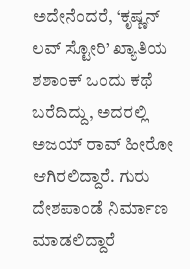ಅದೇನೆಂದರೆ, ‘ಕೃಷ್ಣನ್ ಲವ್‌ ಸ್ಟೋರಿ’ ಖ್ಯಾತಿಯ ಶಶಾಂಕ್ ಒಂದು ಕಥೆ ಬರೆದಿದ್ದು, ಅದರಲ್ಲಿ ಅಜಯ್ ರಾವ್ ಹೀರೋ ಆಗಿರಲಿದ್ದಾರೆ. ಗುರು ದೇಶಪಾಂಡೆ ನಿರ್ಮಾಣ ಮಾಡಲಿದ್ದಾರೆ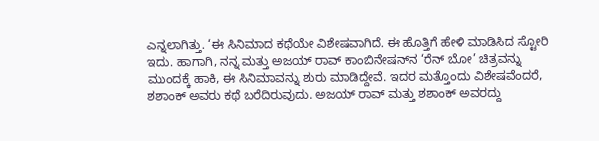ಎನ್ನಲಾಗಿತ್ತು. ‘ಈ ಸಿನಿಮಾದ ಕಥೆಯೇ ವಿಶೇಷವಾಗಿದೆ. ಈ ಹೊತ್ತಿಗೆ ಹೇಳಿ ಮಾಡಿಸಿದ ಸ್ಟೋರಿ ಇದು. ಹಾಗಾಗಿ, ನನ್ನ ಮತ್ತು ಅಜಯ್ ರಾವ್ ಕಾಂಬಿನೇಷನ್‌ನ ‘ರೆನ್ ಬೋ’ ಚಿತ್ರವನ್ನು ಮುಂದಕ್ಕೆ ಹಾಕಿ, ಈ ಸಿನಿಮಾವನ್ನು ಶುರು ಮಾಡಿದ್ದೇವೆ. ಇದರ ಮತ್ತೊಂದು ವಿಶೇಷವೆಂದರೆ, ಶಶಾಂಕ್ ಅವರು ಕಥೆ ಬರೆದಿರುವುದು. ಅಜಯ್ ರಾವ್ ಮತ್ತು ಶಶಾಂಕ್ ಅವರದ್ದು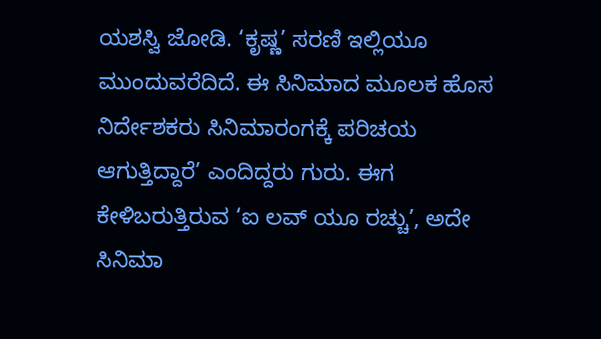ಯಶಸ್ವಿ ಜೋಡಿ. ‘ಕೃಷ್ಣ’ ಸರಣಿ ಇಲ್ಲಿಯೂ ಮುಂದುವರೆದಿದೆ. ಈ ಸಿನಿಮಾದ ಮೂಲಕ ಹೊಸ ನಿರ್ದೇಶಕರು ಸಿನಿಮಾರಂಗಕ್ಕೆ ಪರಿಚಯ ಆಗುತ್ತಿದ್ದಾರೆ’ ಎಂದಿದ್ದರು ಗುರು. ಈಗ ಕೇಳಿಬರುತ್ತಿರುವ ‘ಐ ಲವ್ ಯೂ ರಚ್ಚು’, ಅದೇ ಸಿನಿಮಾ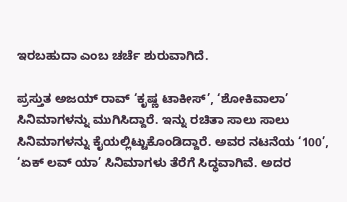ಇರಬಹುದಾ ಎಂಬ ಚರ್ಚೆ ಶುರುವಾಗಿದೆ.

ಪ್ರಸ್ತುತ ಅಜಯ್ ರಾವ್ ‘ಕೃಷ್ಣ ಟಾಕೀಸ್’, ‘ಶೋಕಿವಾಲಾ’ ಸಿನಿಮಾಗಳನ್ನು ಮುಗಿಸಿದ್ದಾರೆ. ಇನ್ನು ರಚಿತಾ ಸಾಲು ಸಾಲು ಸಿನಿಮಾಗಳನ್ನು ಕೈಯಲ್ಲಿಟ್ಟುಕೊಂಡಿದ್ದಾರೆ. ಅವರ ನಟನೆಯ ‘100’, ‘ಏಕ್‌ ಲವ್ ಯಾ’ ಸಿನಿಮಾಗಳು ತೆರೆಗೆ ಸಿದ್ಧವಾಗಿವೆ. ಅದರ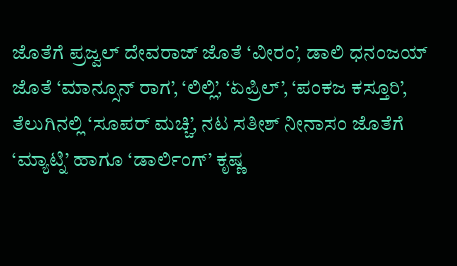ಜೊತೆಗೆ ಪ್ರಜ್ವಲ್ ದೇವರಾಜ್‌ ಜೊತೆ ‘ವೀರಂ’, ಡಾಲಿ ಧನಂಜಯ್ ಜೊತೆ ‘ಮಾನ್ಸೂನ್ ರಾಗ’, ‘ಲಿಲ್ಲಿ’, ‘ಏಪ್ರಿಲ್’, ‘ಪಂಕಜ ಕಸ್ತೂರಿ’, ತೆಲುಗಿನಲ್ಲಿ ‘ಸೂಪರ್ ಮಚ್ಚಿ’, ನಟ ಸತೀಶ್ ನೀನಾಸಂ ಜೊತೆಗೆ ‘ಮ್ಯಾಟ್ನಿ’ ಹಾಗೂ ‘ಡಾರ್ಲಿಂಗ್‌’ ಕೃಷ್ಣ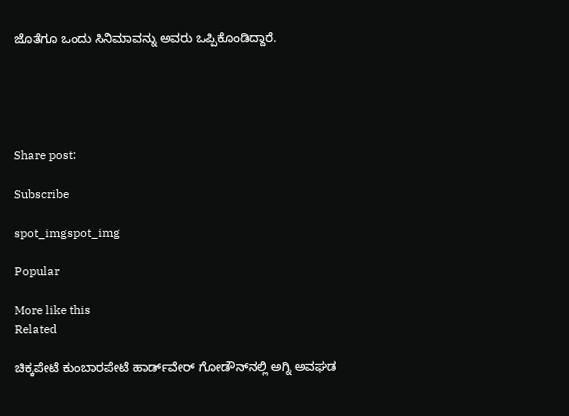ಜೊತೆಗೂ ಒಂದು ಸಿನಿಮಾವನ್ನು ಅವರು ಒಪ್ಪಿಕೊಂಡಿದ್ದಾರೆ.





Share post:

Subscribe

spot_imgspot_img

Popular

More like this
Related

ಚಿಕ್ಕಪೇಟೆ ಕುಂಬಾರಪೇಟೆ ಹಾರ್ಡ್‌ವೇರ್ ಗೋಡೌನ್‌ನಲ್ಲಿ ಅಗ್ನಿ ಅವಘಡ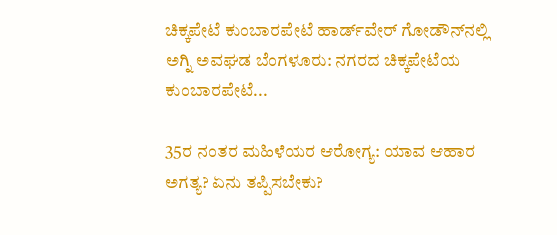ಚಿಕ್ಕಪೇಟೆ ಕುಂಬಾರಪೇಟೆ ಹಾರ್ಡ್‌ವೇರ್ ಗೋಡೌನ್‌ನಲ್ಲಿ ಅಗ್ನಿ ಅವಘಡ ಬೆಂಗಳೂರು: ನಗರದ ಚಿಕ್ಕಪೇಟೆಯ ಕುಂಬಾರಪೇಟೆ...

35ರ ನಂತರ ಮಹಿಳೆಯರ ಆರೋಗ್ಯ: ಯಾವ ಆಹಾರ ಅಗತ್ಯ? ಏನು ತಪ್ಪಿಸಬೇಕು?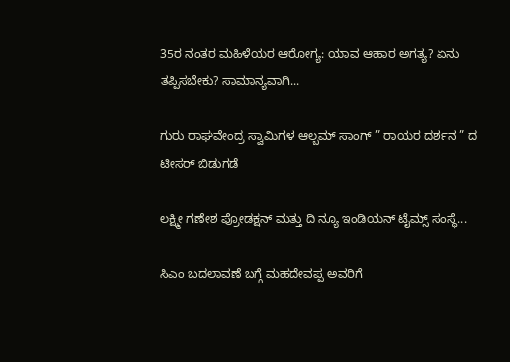35ರ ನಂತರ ಮಹಿಳೆಯರ ಆರೋಗ್ಯ: ಯಾವ ಆಹಾರ ಅಗತ್ಯ? ಏನು ತಪ್ಪಿಸಬೇಕು? ಸಾಮಾನ್ಯವಾಗಿ...

ಗುರು ರಾಘವೇಂದ್ರ ಸ್ವಾಮಿಗಳ ಆಲ್ಬಮ್ ಸಾಂಗ್ ” ರಾಯರ ದರ್ಶನ ” ದ ಟೀಸರ್ ಬಿಡುಗಡೆ

ಲಕ್ಷ್ಮೀ ಗಣೇಶ ಪ್ರೋಡಕ್ಷನ್ ಮತ್ತು ದಿ ನ್ಯೂ ಇಂಡಿಯನ್ ಟೈಮ್ಸ್ ಸಂಸ್ಥೆ...

ಸಿಎಂ ಬದಲಾವಣೆ ಬಗ್ಗೆ ಮಹದೇವಪ್ಪ ಅವರಿಗೆ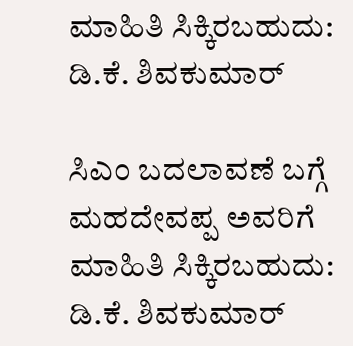ಮಾಹಿತಿ ಸಿಕ್ಕಿರಬಹುದು: ಡಿ.ಕೆ. ಶಿವಕುಮಾರ್

ಸಿಎಂ ಬದಲಾವಣೆ ಬಗ್ಗೆ ಮಹದೇವಪ್ಪ ಅವರಿಗೆ ಮಾಹಿತಿ ಸಿಕ್ಕಿರಬಹುದು: ಡಿ.ಕೆ. ಶಿವಕುಮಾರ್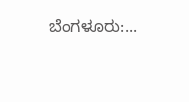ಬೆಂಗಳೂರು:...